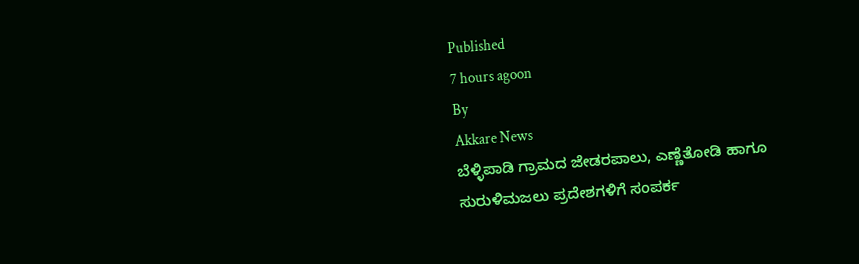Published
7 hours agoon
By
Akkare News
ಬೆಳ್ಳಿಪಾಡಿ ಗ್ರಾಮದ ಜೇಡರಪಾಲು, ಎಣ್ಣೆತೋಡಿ ಹಾಗೂ ಸುರುಳಿಮಜಲು ಪ್ರದೇಶಗಳಿಗೆ ಸಂಪರ್ಕ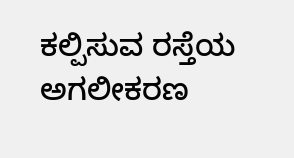ಕಲ್ಪಿಸುವ ರಸ್ತೆಯ ಅಗಲೀಕರಣ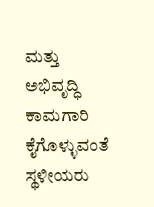ಮತ್ತು ಅಭಿವೃದ್ಧಿ ಕಾಮಗಾರಿ ಕೈಗೊಳ್ಳುವಂತೆ ಸ್ಥಳೀಯರು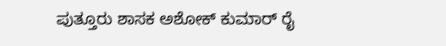ಪುತ್ತೂರು ಶಾಸಕ ಅಶೋಕ್ ಕುಮಾರ್ ರೈ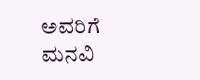ಅವರಿಗೆ ಮನವಿ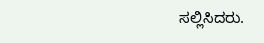ಸಲ್ಲಿಸಿದರು.